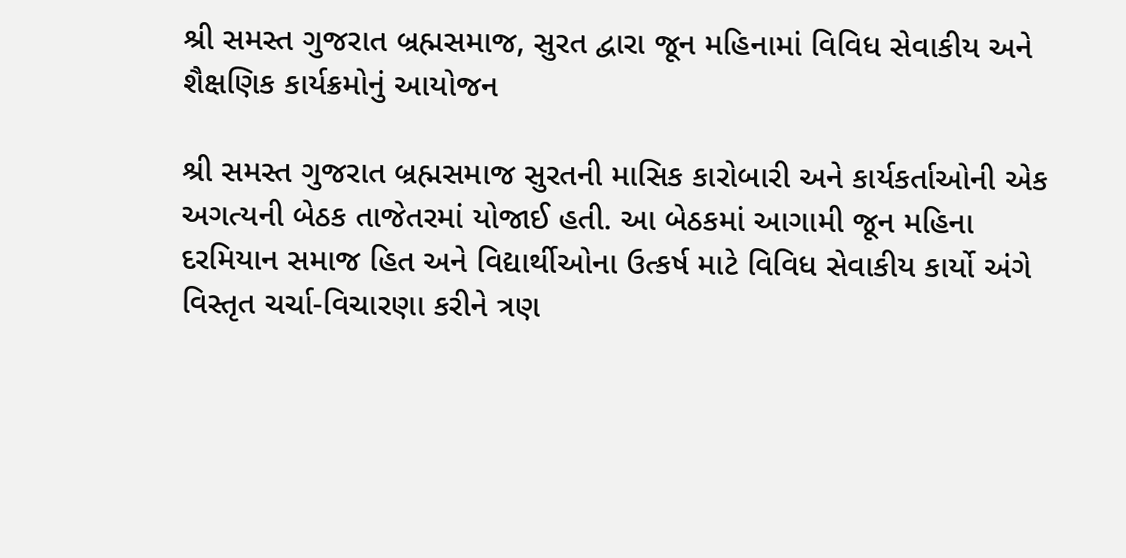શ્રી સમસ્ત ગુજરાત બ્રહ્મસમાજ, સુરત દ્વારા જૂન મહિનામાં વિવિધ સેવાકીય અને શૈક્ષણિક કાર્યક્રમોનું આયોજન

શ્રી સમસ્ત ગુજરાત બ્રહ્મસમાજ સુરતની માસિક કારોબારી અને કાર્યકર્તાઓની એક અગત્યની બેઠક તાજેતરમાં યોજાઈ હતી. આ બેઠકમાં આગામી જૂન મહિના દરમિયાન સમાજ હિત અને વિદ્યાર્થીઓના ઉત્કર્ષ માટે વિવિધ સેવાકીય કાર્યો અંગે વિસ્તૃત ચર્ચા-વિચારણા કરીને ત્રણ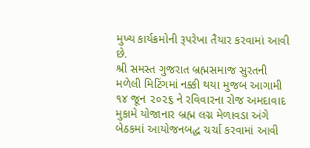મુખ્ય કાર્યક્રમોની રૂપરેખા તૈયાર કરવામાં આવી છે.
શ્રી સમસ્ત ગુજરાત બ્રહ્મસમાજ સુરતની મળેલી મિટિંગમાં નક્કી થયા મુજબ આગામી ૧૪ જૂન ૨૦૨૬ ને રવિવારના રોજ અમદાવાદ મુકામે યોજાનાર બ્રહ્મ લગ્ન મેળાવડા અંગે બેઠકમાં આયોજનબદ્ધ ચર્ચા કરવામાં આવી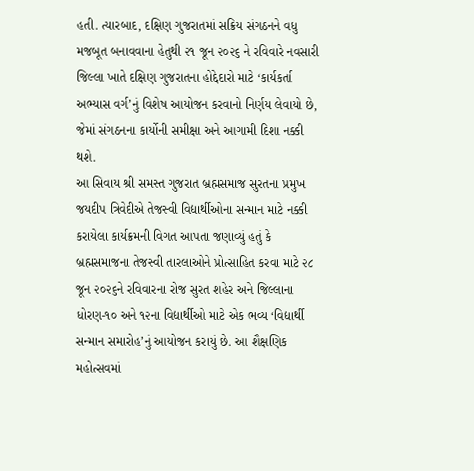હતી. ત્યારબાદ, દક્ષિણ ગુજરાતમાં સક્રિય સંગઠનને વધુ મજબૂત બનાવવાના હેતુથી ૨૧ જૂન ૨૦૨૬ ને રવિવારે નવસારી જિલ્લા ખાતે દક્ષિણ ગુજરાતના હોદ્દેદારો માટે ‘કાર્યકર્તા અભ્યાસ વર્ગ’નું વિશેષ આયોજન કરવાનો નિર્ણય લેવાયો છે, જેમાં સંગઠનના કાર્યોની સમીક્ષા અને આગામી દિશા નક્કી થશે.
આ સિવાય શ્રી સમસ્ત ગુજરાત બ્રહ્મસમાજ સુરતના પ્રમુખ જયદીપ ત્રિવેદીએ તેજસ્વી વિદ્યાર્થીઓના સન્માન માટે નક્કી કરાયેલા કાર્યક્રમની વિગત આપતા જણાવ્યું હતું કે બ્રહ્મસમાજના તેજસ્વી તારલાઓને પ્રોત્સાહિત કરવા માટે ૨૮ જૂન ૨૦૨૬ને રવિવારના રોજ સુરત શહેર અને જિલ્લાના ધોરણ-૧૦ અને ૧૨ના વિદ્યાર્થીઓ માટે એક ભવ્ય ‘વિદ્યાર્થી સન્માન સમારોહ’નું આયોજન કરાયું છે. આ શૈક્ષણિક મહોત્સવમાં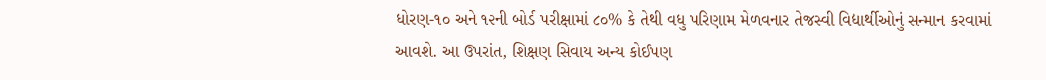ધોરણ-૧૦ અને ૧૨ની બોર્ડ પરીક્ષામાં ૮૦% કે તેથી વધુ પરિણામ મેળવનાર તેજસ્વી વિદ્યાર્થીઓનું સન્માન કરવામાં આવશે. આ ઉપરાંત, શિક્ષણ સિવાય અન્ય કોઈપણ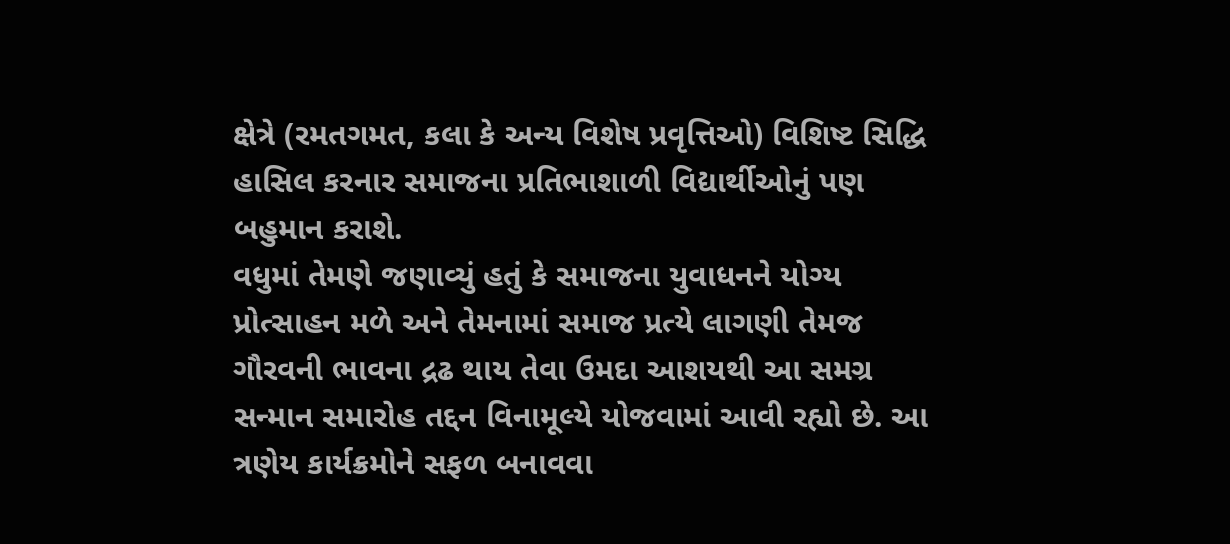ક્ષેત્રે (રમતગમત, કલા કે અન્ય વિશેષ પ્રવૃત્તિઓ) વિશિષ્ટ સિદ્ધિ હાસિલ કરનાર સમાજના પ્રતિભાશાળી વિદ્યાર્થીઓનું પણ બહુમાન કરાશે.
વધુમાં તેમણે જણાવ્યું હતું કે સમાજના યુવાધનને યોગ્ય પ્રોત્સાહન મળે અને તેમનામાં સમાજ પ્રત્યે લાગણી તેમજ ગૌરવની ભાવના દ્રઢ થાય તેવા ઉમદા આશયથી આ સમગ્ર સન્માન સમારોહ તદ્દન વિનામૂલ્યે યોજવામાં આવી રહ્યો છે. આ ત્રણેય કાર્યક્રમોને સફળ બનાવવા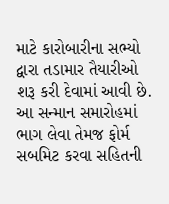માટે કારોબારીના સભ્યો દ્વારા તડામાર તૈયારીઓ શરૂ કરી દેવામાં આવી છે.
આ સન્માન સમારોહમાં ભાગ લેવા તેમજ ફોર્મ સબમિટ કરવા સહિતની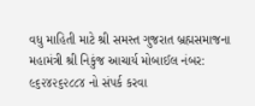વધુ માહિતી માટે શ્રી સમસ્ત ગુજરાત બ્રહ્મસમાજના મહામંત્રી શ્રી નિકુંજ આચાર્ય મોબાઈલ નંબર: ૯૬૨૪૨૬૨૮૮૪ નો સંપર્ક કરવા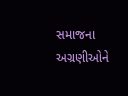સમાજના અગ્રણીઓને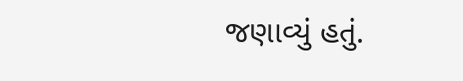જણાવ્યું હતું.